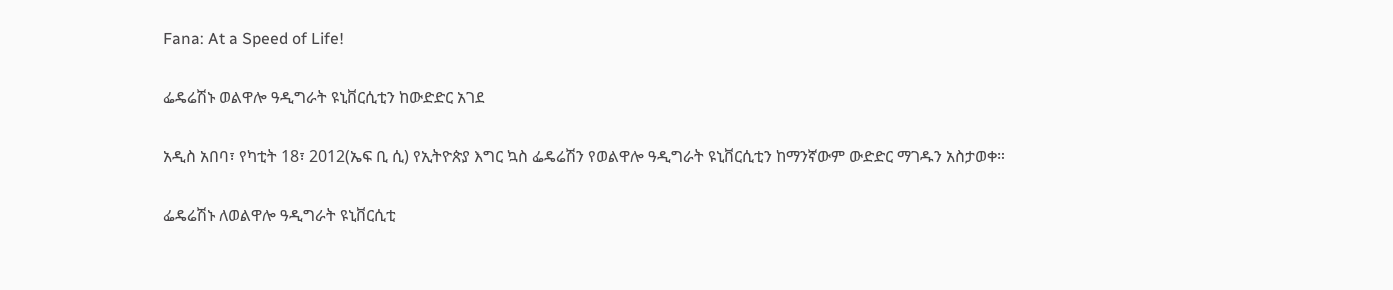Fana: At a Speed of Life!

ፌዴሬሽኑ ወልዋሎ ዓዲግራት ዩኒቨርሲቲን ከውድድር አገደ

አዲስ አበባ፣ የካቲት 18፣ 2012(ኤፍ ቢ ሲ) የኢትዮጵያ እግር ኳስ ፌዴሬሽን የወልዋሎ ዓዲግራት ዩኒቨርሲቲን ከማንኛውም ውድድር ማገዱን አስታወቀ።

ፌዴሬሽኑ ለወልዋሎ ዓዲግራት ዩኒቨርሲቲ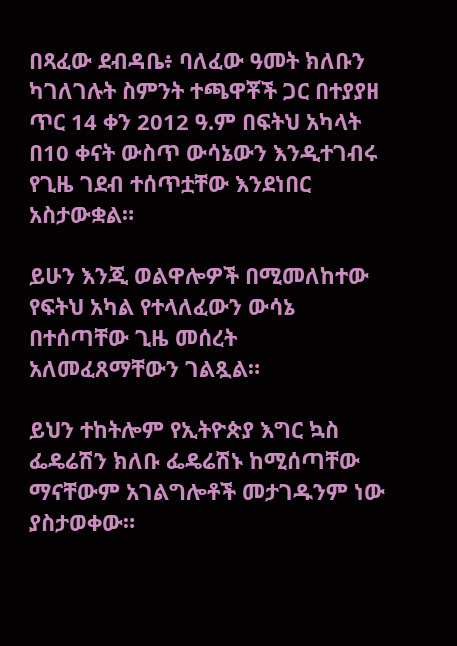በጻፈው ደብዳቤ፥ ባለፈው ዓመት ክለቡን ካገለገሉት ስምንት ተጫዋቾች ጋር በተያያዘ ጥር 14 ቀን 2012 ዓ.ም በፍትህ አካላት በ10 ቀናት ውስጥ ውሳኔውን እንዲተገብሩ የጊዜ ገደብ ተሰጥቷቸው እንደነበር አስታውቋል።

ይሁን እንጂ ወልዋሎዎች በሚመለከተው የፍትህ አካል የተላለፈውን ውሳኔ በተሰጣቸው ጊዜ መሰረት አለመፈጸማቸውን ገልጿል።

ይህን ተከትሎም የኢትዮጵያ እግር ኳስ ፌዴሬሽን ክለቡ ፌዴሬሽኑ ከሚሰጣቸው ማናቸውም አገልግሎቶች መታገዱንም ነው ያስታወቀው።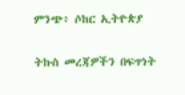ምንጭ፥ ሶከር ኢትዮጵያ

ትኩስ መረጃዎችን በፍጥነት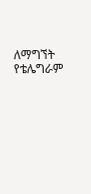ለማግኘት የቴሌግራም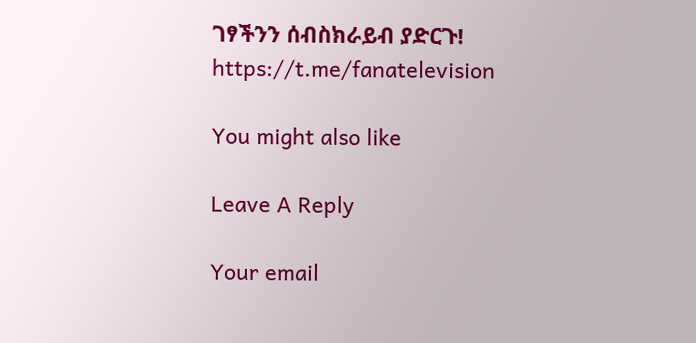ገፃችንን ሰብስክራይብ ያድርጉ!
https://t.me/fanatelevision

You might also like

Leave A Reply

Your email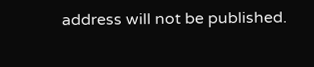address will not be published.